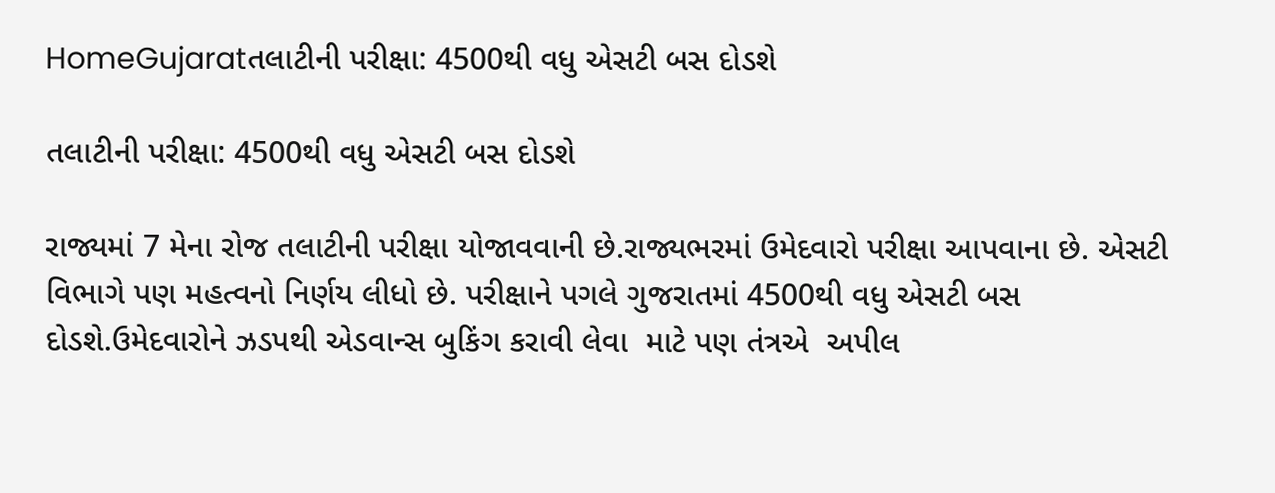HomeGujaratતલાટીની પરીક્ષા: 4500થી વધુ એસટી બસ દોડશે

તલાટીની પરીક્ષા: 4500થી વધુ એસટી બસ દોડશે

રાજ્યમાં 7 મેના રોજ તલાટીની પરીક્ષા યોજાવવાની છે.રાજ્યભરમાં ઉમેદવારો પરીક્ષા આપવાના છે. એસટી વિભાગે પણ મહત્વનો નિર્ણય લીધો છે. પરીક્ષાને પગલે ગુજરાતમાં 4500થી વધુ એસટી બસ દોડશે.ઉમેદવારોને ઝડપથી એડવાન્સ બુકિંગ કરાવી લેવા  માટે પણ તંત્રએ  અપીલ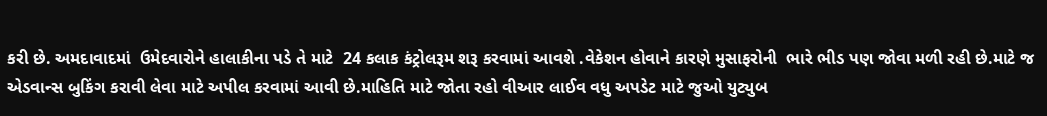કરી છે. અમદાવાદમાં  ઉમેદવારોને હાલાકીના પડે તે માટે  24 કલાક કંટ્રોલરૂમ શરૂ કરવામાં આવશે .વેકેશન હોવાને કારણે મુસાફરોની  ભારે ભીડ પણ જોવા મળી રહી છે.માટે જ એડવાન્સ બુકિંગ કરાવી લેવા માટે અપીલ કરવામાં આવી છે.માહિતિ માટે જોતા રહો વીઆર લાઈવ વધુ અપડેટ માટે જુઓ યુટ્યુબ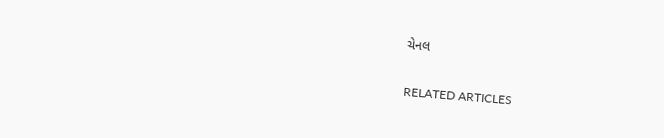ચેનલ

RELATED ARTICLES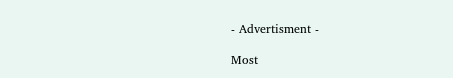- Advertisment -

Most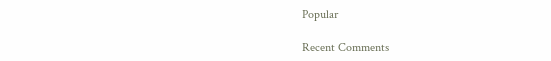Popular

Recent Comments